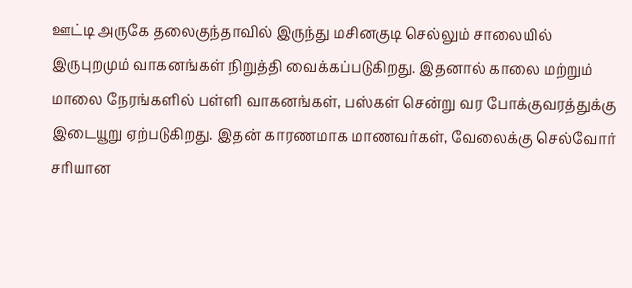ஊட்டி அருகே தலைகுந்தாவில் இருந்து மசினகுடி செல்லும் சாலையில் இருபுறமும் வாகனங்கள் நிறுத்தி வைக்கப்படுகிறது. இதனால் காலை மற்றும் மாலை நேரங்களில் பள்ளி வாகனங்கள், பஸ்கள் சென்று வர போக்குவரத்துக்கு இடையூறு ஏற்படுகிறது. இதன் காரணமாக மாணவர்கள், வேலைக்கு செல்வோர் சரியான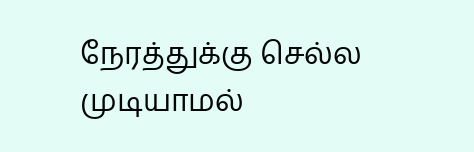நேரத்துக்கு செல்ல முடியாமல்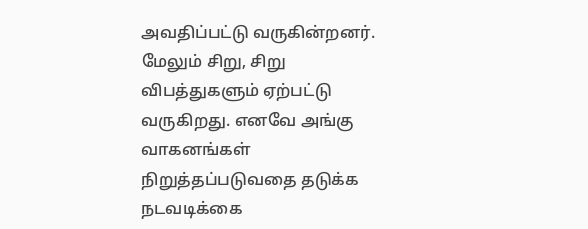அவதிப்பட்டு வருகின்றனர். மேலும் சிறு, சிறு விபத்துகளும் ஏற்பட்டு வருகிறது. எனவே அங்கு வாகனங்கள் நிறுத்தப்படுவதை தடுக்க நடவடிக்கை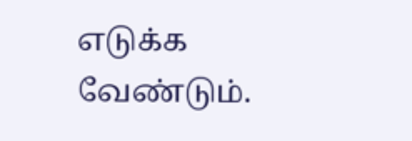எடுக்க வேண்டும்.